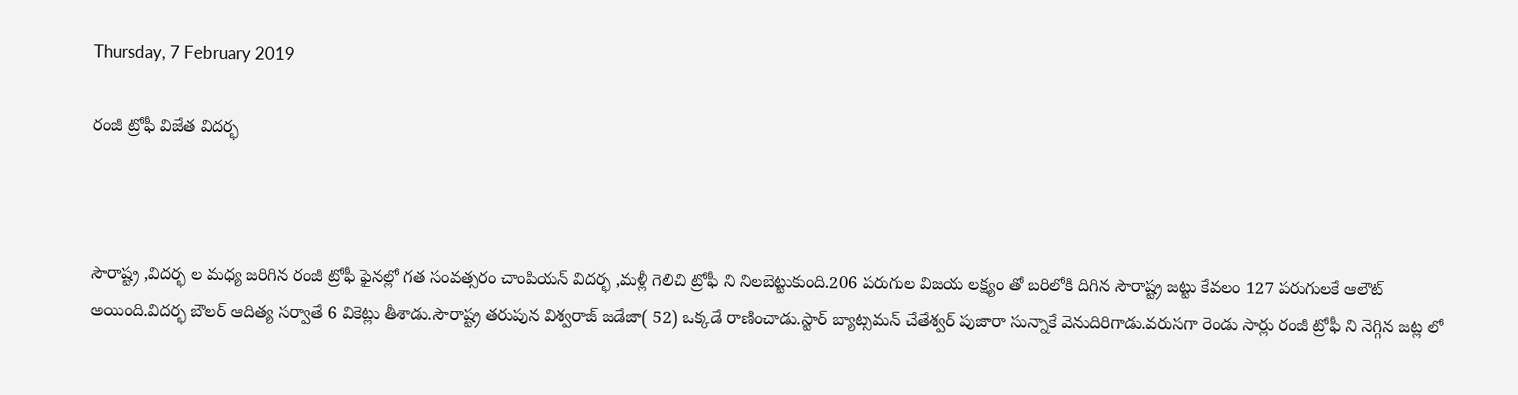Thursday, 7 February 2019

రంజీ ట్రోఫీ విజేత విదర్భ



సౌరాష్ట్ర ,విదర్భ ల మధ్య జరిగిన రంజీ ట్రోఫీ ఫైనల్లో గత సంవత్సరం చాంపియన్ విదర్భ ,మళ్లీ గెలిచి ట్రోఫీ ని నిలబెట్టుకుంది.206 పరుగుల విజయ లక్ష్యం తో బరిలోకి దిగిన సౌరాష్ట్ర జట్టు కేవలం 127 పరుగులకే ఆలౌట్ అయింది.విదర్భ బౌలర్ ఆదిత్య సర్వాతే 6 వికెట్లు తీశాడు.సౌరాష్ట్ర తరుపున విశ్వరాజ్ జడేజా( 52) ఒక్కడే రాణించాడు.స్టార్ బ్యాట్సమన్ చేతేశ్వర్ పుజారా సున్నాకే వెనుదిరిగాడు.వరుసగా రెండు సార్లు రంజీ ట్రోఫీ ని నెగ్గిన జట్ల లో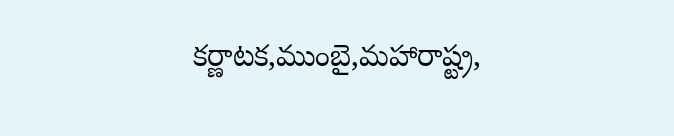కర్ణాటక,ముంబై,మహారాష్ట్ర,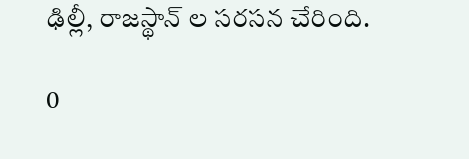ఢిల్లీ, రాజస్థాన్ ల సరసన చేరింది.

0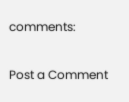comments:

Post a Comment